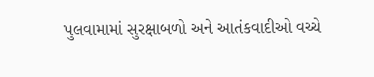પુલવામામાં સુરક્ષાબળો અને આતંકવાદીઓ વચ્ચે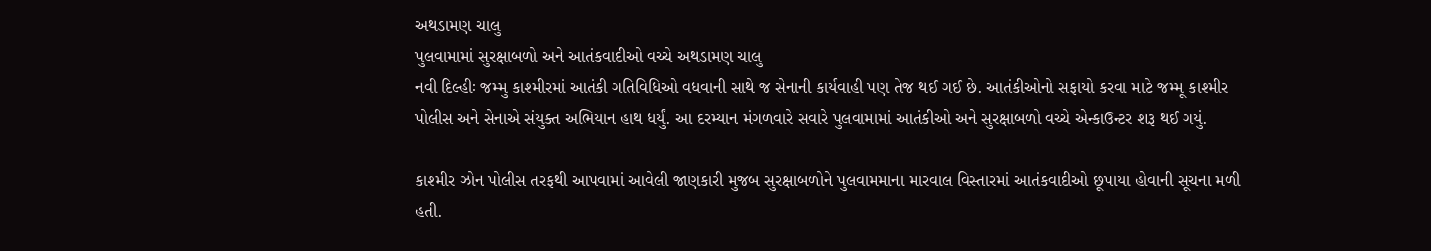અથડામણ ચાલુ
પુલવામામાં સુરક્ષાબળો અને આતંકવાદીઓ વચ્ચે અથડામણ ચાલુ
નવી દિલ્હીઃ જમ્મુ કાશ્મીરમાં આતંકી ગતિવિધિઓ વધવાની સાથે જ સેનાની કાર્યવાહી પણ તેજ થઈ ગઈ છે. આતંકીઓનો સફાયો કરવા માટે જમ્મૂ કાશ્મીર પોલીસ અને સેનાએ સંયુક્ત અભિયાન હાથ ધર્યું. આ દરમ્યાન મંગળવારે સવારે પુલવામામાં આતંકીઓ અને સુરક્ષાબળો વચ્ચે એન્કાઉન્ટર શરૂ થઈ ગયું.

કાશ્મીર ઝોન પોલીસ તરફથી આપવામાં આવેલી જાણકારી મુજબ સુરક્ષાબળોને પુલવામમાના મારવાલ વિસ્તારમાં આતંકવાદીઓ છૂપાયા હોવાની સૂચના મળી હતી.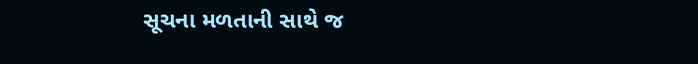સૂચના મળતાની સાથે જ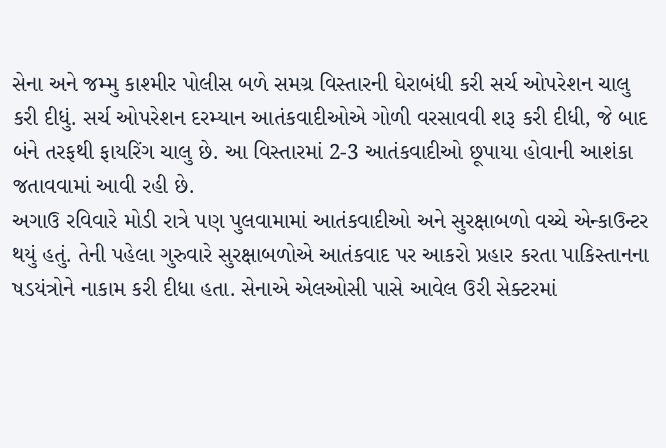સેના અને જમ્મુ કાશ્મીર પોલીસ બળે સમગ્ર વિસ્તારની ઘેરાબંધી કરી સર્ચ ઓપરેશન ચાલુ કરી દીધું. સર્ચ ઓપરેશન દરમ્યાન આતંકવાદીઓએ ગોળી વરસાવવી શરૂ કરી દીધી, જે બાદ બંને તરફથી ફાયરિંગ ચાલુ છે. આ વિસ્તારમાં 2-3 આતંકવાદીઓ છૂપાયા હોવાની આશંકા જતાવવામાં આવી રહી છે.
અગાઉ રવિવારે મોડી રાત્રે પણ પુલવામામાં આતંકવાદીઓ અને સુરક્ષાબળો વચ્ચે એન્કાઉન્ટર થયું હતું. તેની પહેલા ગુરુવારે સુરક્ષાબળોએ આતંકવાદ પર આકરો પ્રહાર કરતા પાકિસ્તાનના ષડયંત્રોને નાકામ કરી દીધા હતા. સેનાએ એલઓસી પાસે આવેલ ઉરી સેક્ટરમાં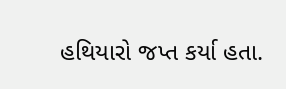હથિયારો જપ્ત કર્યા હતા.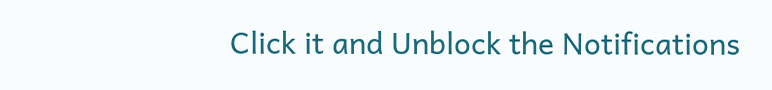Click it and Unblock the Notifications